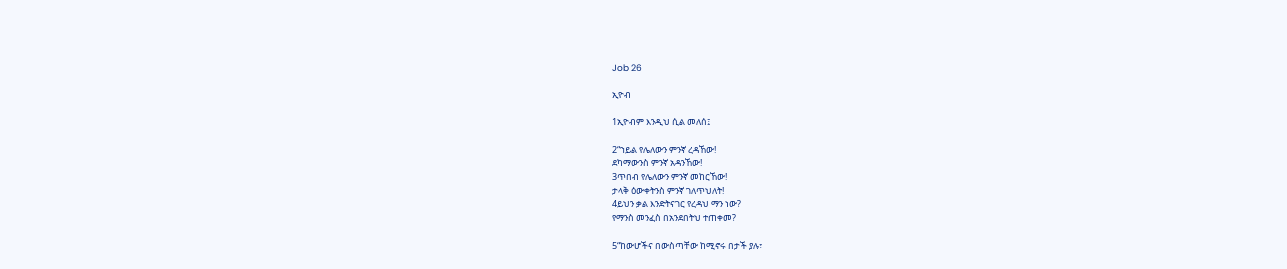Job 26

ኢዮብ

1ኢዮብም እንዲህ ሲል መለሰ፤

2“ኀይል የሌለውን ምንኛ ረዳኸው!
ደካማውንስ ምንኛ አዳንኸው!
3ጥበብ የሌለውን ምንኛ መከርኸው!
ታላቅ ዕውቀትንስ ምንኛ ገለጥህለት!
4ይህን ቃል እንድትናገር የረዳህ ማን ነው?
የማንስ መንፈስ በአንደበትህ ተጠቀመ?

5“ከውሆችና በውስጣቸው ከሚኖሩ በታች ያሉ፣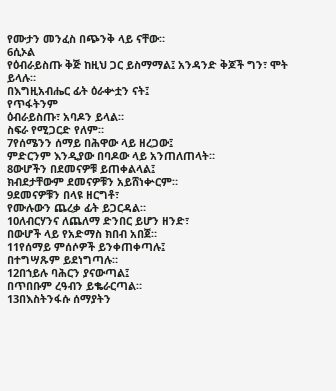የሙታን መንፈስ በጭንቅ ላይ ናቸው።
6ሲኦል
የዕብራይስጡ ቅጅ ከዚህ ጋር ይስማማል፤ አንዳንድ ቅጆች ግን፣ ሞት ይላሉ።
በእግዚአብሔር ፊት ዕራቍቷን ናት፤
የጥፋትንም
ዕብራይስጡ፣ አባዶን ይላል።
ስፍራ የሚጋርድ የለም።
7የሰሜንን ሰማይ በሕዋው ላይ ዘረጋው፤
ምድርንም እንዲያው በባዶው ላይ አንጠለጠላት።
8ውሆችን በደመናዎቹ ይጠቀልላል፤
ክብደታቸውም ደመናዎቹን አይሸነቍርም።
9ደመናዎቹን በላዩ ዘርግቶ፣
የሙሉውን ጨረቃ ፊት ይጋርዳል።
10ለብርሃንና ለጨለማ ድንበር ይሆን ዘንድ፣
በውሆች ላይ የአድማስ ክበብ አበጀ።
11የሰማይ ምሰሶዎች ይንቀጠቀጣሉ፤
በተግሣጹም ይደነግጣሉ።
12በኀይሉ ባሕርን ያናውጣል፤
በጥበቡም ረዓብን ይቈራርጣል።
13በእስትንፋሱ ሰማያትን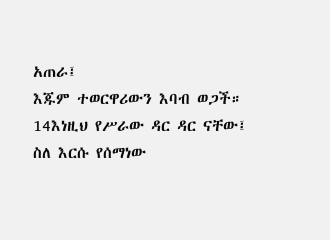አጠራ፤
እጁም ተወርዋሪውን እባብ ወጋች።
14እነዚህ የሥራው ዳር ዳር ናቸው፤
ስለ እርሱ የሰማነው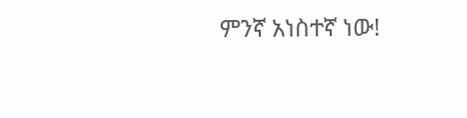ምንኛ አነስተኛ ነው!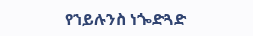የኀይሉንስ ነጐድጓድ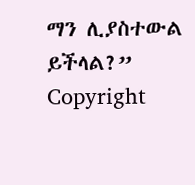ማን ሊያስተውል ይችላል?”
Copyright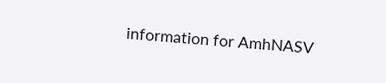information for AmhNASV